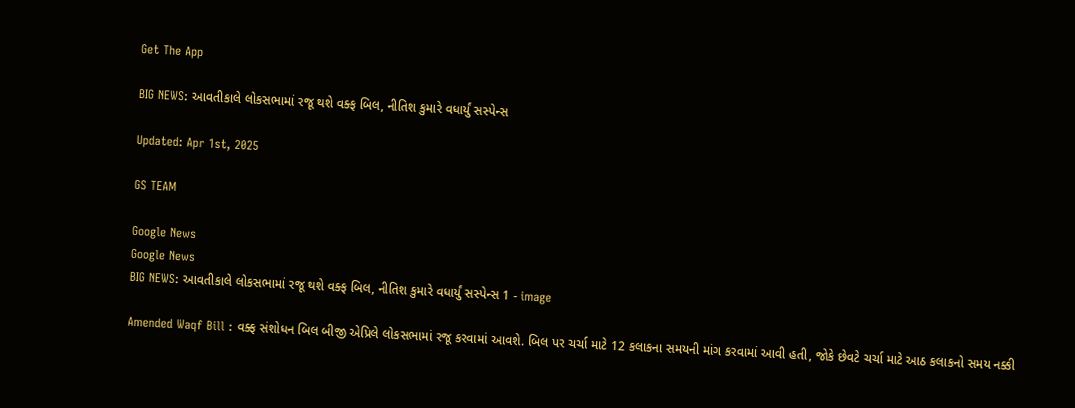Get The App

BIG NEWS: આવતીકાલે લોકસભામાં રજૂ થશે વક્ફ બિલ, નીતિશ કુમારે વધાર્યું સસ્પેન્સ

Updated: Apr 1st, 2025

GS TEAM

Google News
Google News
BIG NEWS: આવતીકાલે લોકસભામાં રજૂ થશે વક્ફ બિલ, નીતિશ કુમારે વધાર્યું સસ્પેન્સ 1 - image

Amended Waqf Bill : વક્ફ સંશોધન બિલ બીજી એપ્રિલે લોકસભામાં રજૂ કરવામાં આવશે. બિલ પર ચર્ચા માટે 12 કલાકના સમયની માંગ કરવામાં આવી હતી, જોકે છેવટે ચર્ચા માટે આઠ કલાકનો સમય નક્કી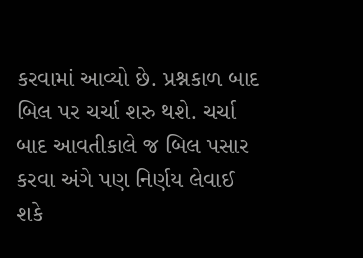કરવામાં આવ્યો છે. પ્રશ્નકાળ બાદ બિલ પર ચર્ચા શરુ થશે. ચર્ચા બાદ આવતીકાલે જ બિલ પસાર કરવા અંગે પણ નિર્ણય લેવાઈ શકે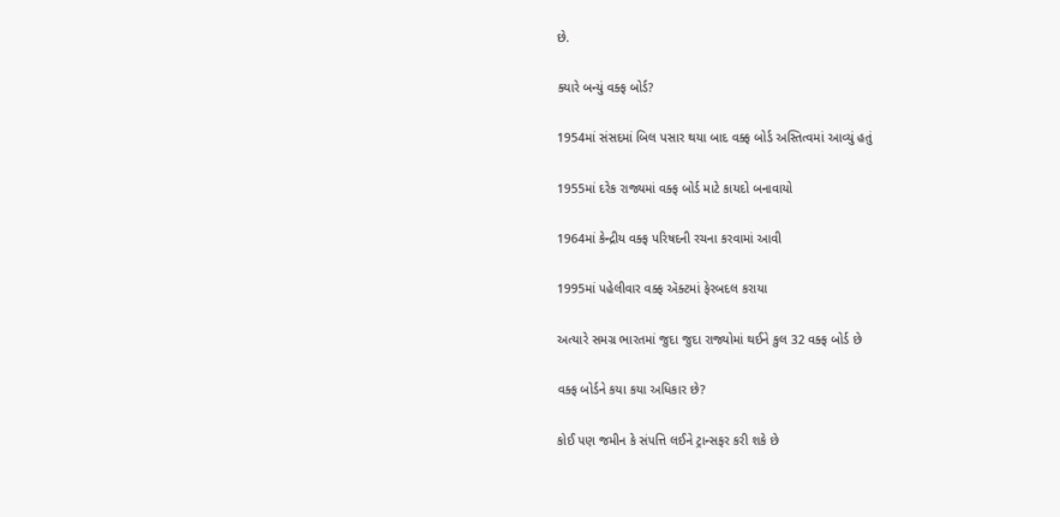છે.

ક્યારે બન્યું વક્ફ બોર્ડ?

1954માં સંસદમાં બિલ પસાર થયા બાદ વક્ફ બોર્ડ અસ્તિત્વમાં આવ્યું હતું

1955માં દરેક રાજ્યમાં વક્ફ બોર્ડ માટે કાયદો બનાવાયો

1964માં કેન્દ્રીય વક્ફ પરિષદની રચના કરવામાં આવી

1995માં પહેલીવાર વક્ફ ઍક્ટમાં ફેરબદલ કરાયા

અત્યારે સમગ્ર ભારતમાં જુદા જુદા રાજ્યોમાં થઈને કુલ 32 વક્ફ બોર્ડ છે

વક્ફ બોર્ડને કયા કયા અધિકાર છે?

કોઈ પણ જમીન કે સંપત્તિ લઈને ટ્રાન્સફર કરી શકે છે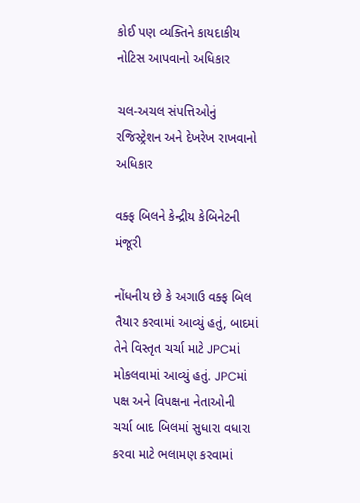કોઈ પણ વ્યક્તિને કાયદાકીય નોટિસ આપવાનો અધિકાર

ચલ-અચલ સંપત્તિઓનું રજિસ્ટ્રેશન અને દેખરેખ રાખવાનો અધિકાર

વક્ફ બિલને કેન્દ્રીય કેબિનેટની મંજૂરી

નોંધનીય છે કે અગાઉ વક્ફ બિલ તૈયાર કરવામાં આવ્યું હતું, બાદમાં તેને વિસ્તૃત ચર્ચા માટે JPCમાં મોકલવામાં આવ્યું હતું. JPCમાં પક્ષ અને વિપક્ષના નેતાઓની ચર્ચા બાદ બિલમાં સુધારા વધારા કરવા માટે ભલામણ કરવામાં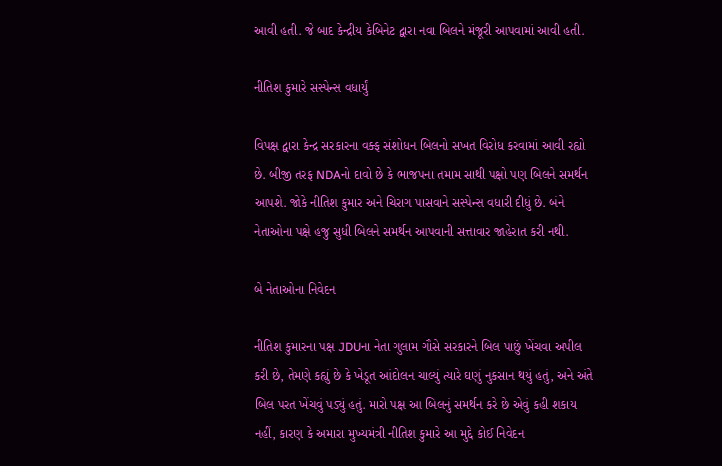આવી હતી. જે બાદ કેન્દ્રીય કેબિનેટ દ્વારા નવા બિલને મંજૂરી આપવામાં આવી હતી.

નીતિશ કુમારે સસ્પેન્સ વધાર્યું

વિપક્ષ દ્વારા કેન્દ્ર સરકારના વક્ફ સંશોધન બિલનો સખત વિરોધ કરવામાં આવી રહ્યો છે. બીજી તરફ NDAનો દાવો છે કે ભાજપના તમામ સાથી પક્ષો પણ બિલને સમર્થન આપશે. જોકે નીતિશ કુમાર અને ચિરાગ પાસવાને સસ્પેન્સ વધારી દીધું છે. બંને નેતાઓના પક્ષે હજુ સુધી બિલને સમર્થન આપવાની સત્તાવાર જાહેરાત કરી નથી.

બે નેતાઓના નિવેદન

નીતિશ કુમારના પક્ષ JDUના નેતા ગુલામ ગૌસે સરકારને બિલ પાછું ખેંચવા અપીલ કરી છે, તેમણે કહ્યું છે કે ખેડૂત આંદોલન ચાલ્યું ત્યારે ઘણું નુકસાન થયું હતું, અને અંતે બિલ પરત ખેંચવું પડ્યું હતું. મારો પક્ષ આ બિલનું સમર્થન કરે છે એવું કહી શકાય નહીં, કારણ કે અમારા મુખ્યમંત્રી નીતિશ કુમારે આ મુદ્દે કોઈ નિવેદન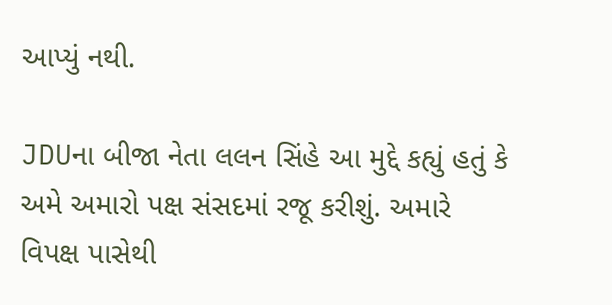આપ્યું નથી.

JDUના બીજા નેતા લલન સિંહે આ મુદ્દે કહ્યું હતું કે અમે અમારો પક્ષ સંસદમાં રજૂ કરીશું. અમારે વિપક્ષ પાસેથી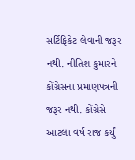સર્ટિફિકેટ લેવાની જરૂર નથી. નીતિશ કુમારને કોંગ્રેસના પ્રમાણપત્રની જરૂર નથી. કોંગ્રેસે આટલા વર્ષ રાજ કર્યું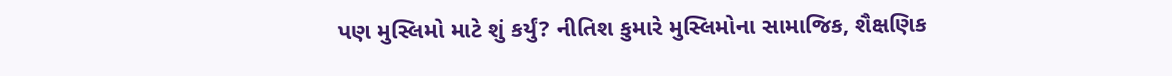પણ મુસ્લિમો માટે શું કર્યું? નીતિશ કુમારે મુસ્લિમોના સામાજિક, શૈક્ષણિક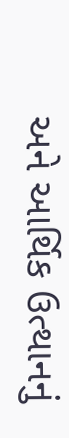અને આર્થિક ઉત્થાનનું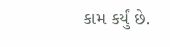કામ કર્યું છે.